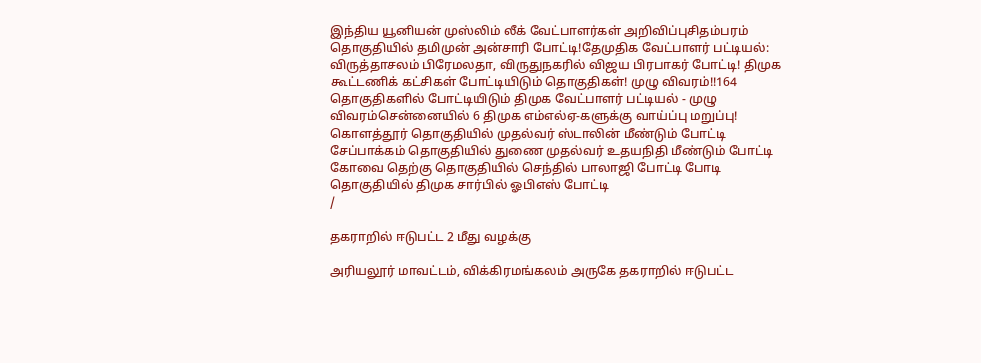இந்திய யூனியன் முஸ்லிம் லீக் வேட்பாளர்கள் அறிவிப்புசிதம்பரம் தொகுதியில் தமிமுன் அன்சாரி போட்டி!தேமுதிக வேட்பாளர் பட்டியல்: விருத்தாசலம் பிரேமலதா, விருதுநகரில் விஜய பிரபாகர் போட்டி! திமுக கூட்டணிக் கட்சிகள் போட்டியிடும் தொகுதிகள்! முழு விவரம்!!164 தொகுதிகளில் போட்டியிடும் திமுக வேட்பாளர் பட்டியல் - முழு விவரம்சென்னையில் 6 திமுக எம்எல்ஏ-களுக்கு வாய்ப்பு மறுப்பு! கொளத்தூர் தொகுதியில் முதல்வர் ஸ்டாலின் மீண்டும் போட்டி சேப்பாக்கம் தொகுதியில் துணை முதல்வர் உதயநிதி மீண்டும் போட்டி கோவை தெற்கு தொகுதியில் செந்தில் பாலாஜி போட்டி போடி தொகுதியில் திமுக சார்பில் ஓபிஎஸ் போட்டி
/

தகராறில் ஈடுபட்ட 2 மீது வழக்கு

அரியலூர் மாவட்டம், விக்கிரமங்கலம் அருகே தகராறில் ஈடுபட்ட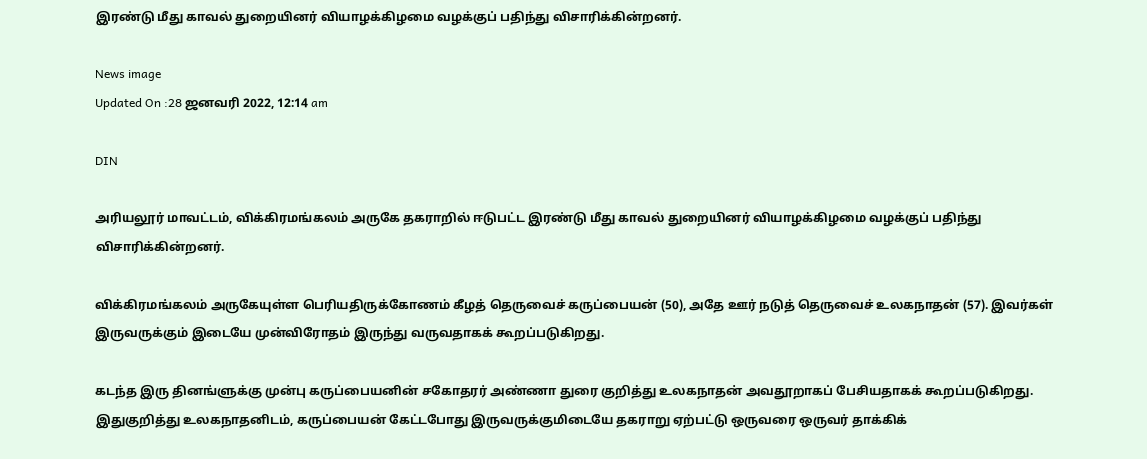இரண்டு மீது காவல் துறையினர் வியாழக்கிழமை வழக்குப் பதிந்து விசாரிக்கின்றனர்.

News image
Updated On :28 ஜனவரி 2022, 12:14 am

DIN

அரியலூர் மாவட்டம், விக்கிரமங்கலம் அருகே தகராறில் ஈடுபட்ட இரண்டு மீது காவல் துறையினர் வியாழக்கிழமை வழக்குப் பதிந்து விசாரிக்கின்றனர்.

விக்கிரமங்கலம் அருகேயுள்ள பெரியதிருக்கோணம் கீழத் தெருவைச் கருப்பையன் (50), அதே ஊர் நடுத் தெருவைச் உலகநாதன் (57). இவர்கள் இருவருக்கும் இடையே முன்விரோதம் இருந்து வருவதாகக் கூறப்படுகிறது.

கடந்த இரு தினங்ளுக்கு முன்பு கருப்பையனின் சகோதரர் அண்ணா துரை குறித்து உலகநாதன் அவதூறாகப் பேசியதாகக் கூறப்படுகிறது. இதுகுறித்து உலகநாதனிடம், கருப்பையன் கேட்டபோது இருவருக்குமிடையே தகராறு ஏற்பட்டு ஒருவரை ஒருவர் தாக்கிக்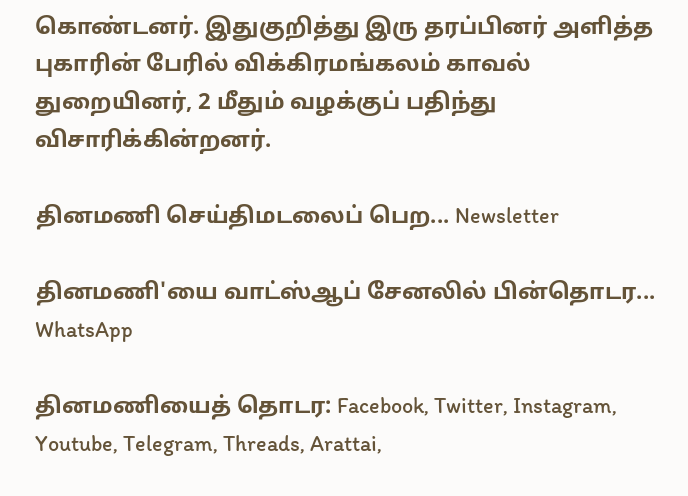கொண்டனர். இதுகுறித்து இரு தரப்பினர் அளித்த புகாரின் பேரில் விக்கிரமங்கலம் காவல் துறையினர், 2 மீதும் வழக்குப் பதிந்து விசாரிக்கின்றனர்.

தினமணி செய்திமடலைப் பெற... Newsletter

தினமணி'யை வாட்ஸ்ஆப் சேனலில் பின்தொடர... WhatsApp

தினமணியைத் தொடர: Facebook, Twitter, Instagram, Youtube, Telegram, Threads, Arattai,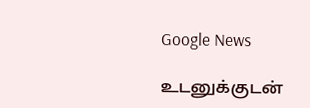Google News

உடனுக்குடன்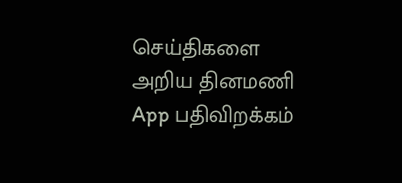செய்திகளை அறிய தினமணி App பதிவிறக்கம்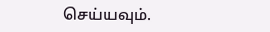செய்யவும்.